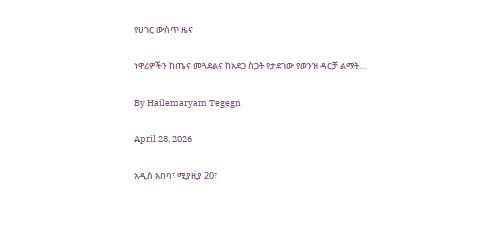የሀገር ውስጥ ዜና

ነዋሪዎችን ከጤና መጓደልና ከአደጋ ስጋት የታደገው የወንዝ ዳርቻ ልማት…

By Hailemaryam Tegegn

April 28, 2026

አዲስ አበባ፣ ሚያዚያ 20፣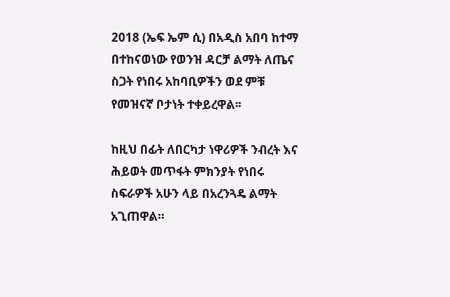2018 (ኤፍ ኤም ሲ) በአዲስ አበባ ከተማ በተከናወነው የወንዝ ዳርቻ ልማት ለጤና ስጋት የነበሩ አከባቢዎችን ወደ ምቹ የመዝናኛ ቦታነት ተቀይረዋል፡፡

ከዚህ በፊት ለበርካታ ነዋሪዎች ንብረት እና ሕይወት መጥፋት ምክንያት የነበሩ ስፍራዎች አሁን ላይ በአረንጓዴ ልማት አጊጠዋል።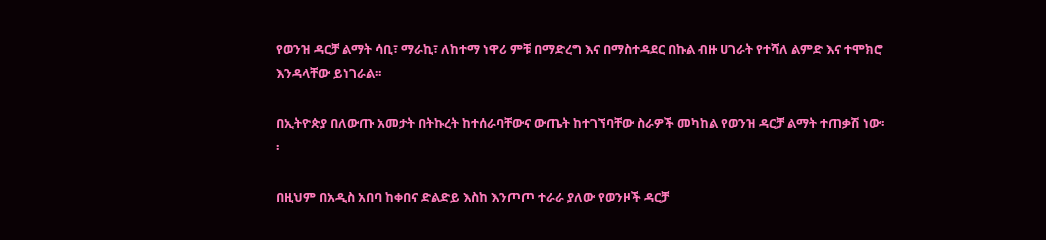የወንዝ ዳርቻ ልማት ሳቢ፣ ማራኪ፣ ለከተማ ነዋሪ ምቹ በማድረግ እና በማስተዳደር በኩል ብዙ ሀገራት የተሻለ ልምድ እና ተሞክሮ እንዳላቸው ይነገራል፡፡

በኢትዮጵያ በለውጡ አመታት በትኩረት ከተሰራባቸውና ውጤት ከተገኘባቸው ስራዎች መካከል የወንዝ ዳርቻ ልማት ተጠቃሽ ነው፡፡

በዚህም በአዲስ አበባ ከቀበና ድልድይ እስከ እንጦጦ ተራራ ያለው የወንዞች ዳርቻ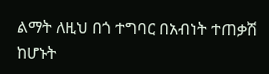ልማት ለዚህ በጎ ተግባር በአብነት ተጠቃሽ ከሆኑት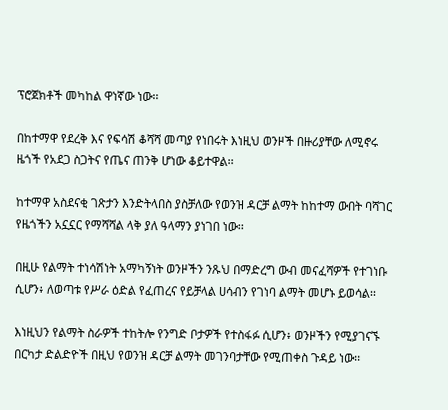ፕሮጀክቶች መካከል ዋነኛው ነው፡፡

በከተማዋ የደረቅ እና የፍሳሽ ቆሻሻ መጣያ የነበሩት እነዚህ ወንዞች በዙሪያቸው ለሚኖሩ ዜጎች የአደጋ ስጋትና የጤና ጠንቅ ሆነው ቆይተዋል፡፡

ከተማዋ አስደናቂ ገጽታን እንድትላበስ ያስቻለው የወንዝ ዳርቻ ልማት ከከተማ ውበት ባሻገር የዜጎችን አኗኗር የማሻሻል ላቅ ያለ ዓላማን ያነገበ ነው፡፡

በዚሁ የልማት ተነሳሽነት አማካኝነት ወንዞችን ንጹህ በማድረግ ውብ መናፈሻዎች የተገነቡ ሲሆን፥ ለወጣቱ የሥራ ዕድል የፈጠረና የይቻላል ሀሳብን የገነባ ልማት መሆኑ ይወሳል፡፡

እነዚህን የልማት ስራዎች ተከትሎ የንግድ ቦታዎች የተስፋፉ ሲሆን፥ ወንዞችን የሚያገናኙ በርካታ ድልድዮች በዚህ የወንዝ ዳርቻ ልማት መገንባታቸው የሚጠቀስ ጉዳይ ነው፡፡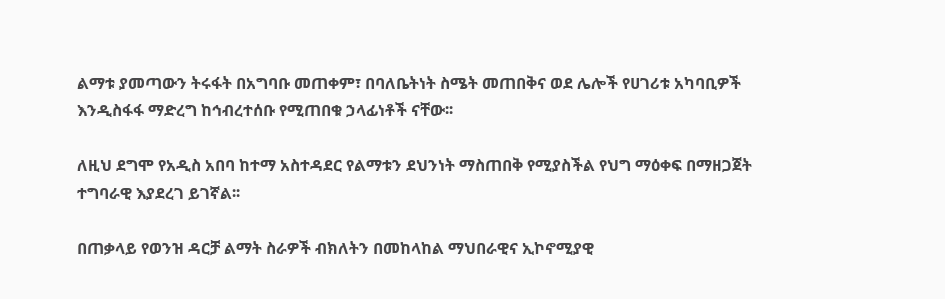ልማቱ ያመጣውን ትሩፋት በአግባቡ መጠቀም፣ በባለቤትነት ስሜት መጠበቅና ወደ ሌሎች የሀገሪቱ አካባቢዎች እንዲስፋፋ ማድረግ ከኅብረተሰቡ የሚጠበቁ ኃላፊነቶች ናቸው፡፡

ለዚህ ደግሞ የአዲስ አበባ ከተማ አስተዳደር የልማቱን ደህንነት ማስጠበቅ የሚያስችል የህግ ማዕቀፍ በማዘጋጀት ተግባራዊ እያደረገ ይገኛል፡፡

በጠቃላይ የወንዝ ዳርቻ ልማት ስራዎች ብክለትን በመከላከል ማህበራዊና ኢኮኖሚያዊ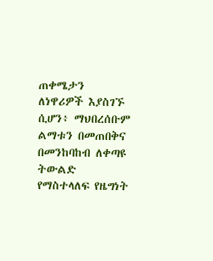ጠቀሜታን ለነዋሪዎች እያስገኙ ሲሆን፥ ማህበረሰቡም ልማቱን በመጠበቅና በመንከባከብ ለቀጣዩ ትውልድ የማስተላለፍ የዜግነት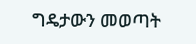ግዴታውን መወጣት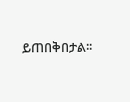ይጠበቅበታል፡፡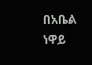በአቤል ነዋይ